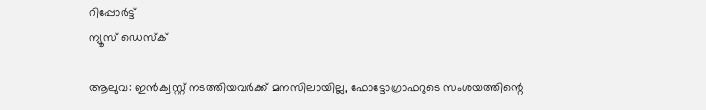റിപ്പോര്‍ട്ട്
ന്യൂസ് ഡെസ്ക്

ആലുവ: ഇന്‍ക്വസ്റ്റ് നടത്തിയവര്‍ക്ക് മനസിലായില്ല, ഫോട്ടോഗ്രാഫറുടെ സംശയത്തിന്റെ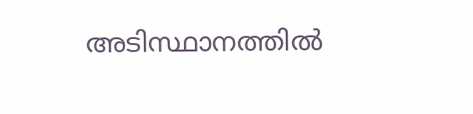അടിസ്ഥാനത്തില്‍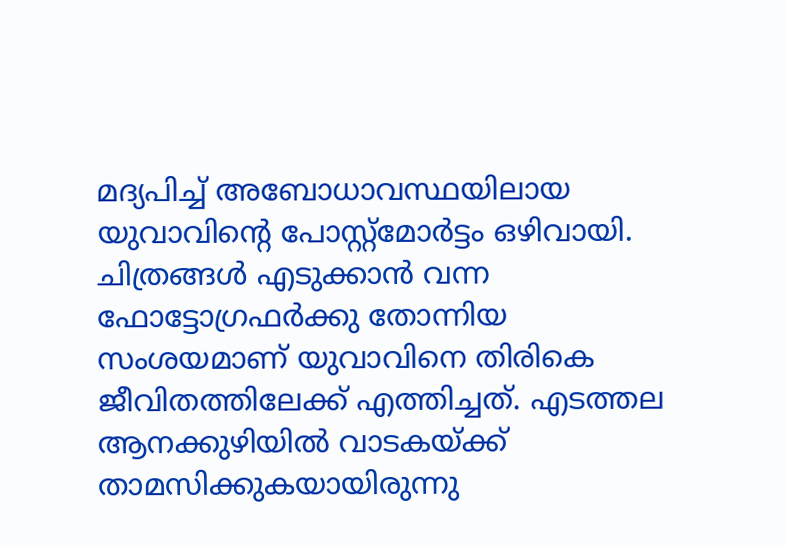മദ്യപിച്ച് അബോധാവസ്ഥയിലായ യുവാവിന്റെ പോസ്റ്റ്‌മോര്‍ട്ടം ഒഴിവായി. ചിത്രങ്ങള്‍ എടുക്കാന്‍ വന്ന ഫോട്ടോഗ്രഫര്‍ക്കു തോന്നിയ സംശയമാണ് യുവാവിനെ തിരികെ ജീവിതത്തിലേക്ക് എത്തിച്ചത്. എടത്തല ആനക്കുഴിയില്‍ വാടകയ്ക്ക് താമസിക്കുകയായിരുന്നു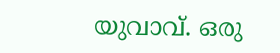യുവാവ്. ഒരു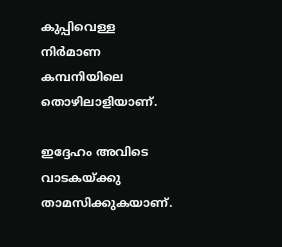കുപ്പിവെള്ള നിര്‍മാണ കമ്പനിയിലെ തൊഴിലാളിയാണ്.

ഇദ്ദേഹം അവിടെ വാടകയ്ക്കു താമസിക്കുകയാണ്.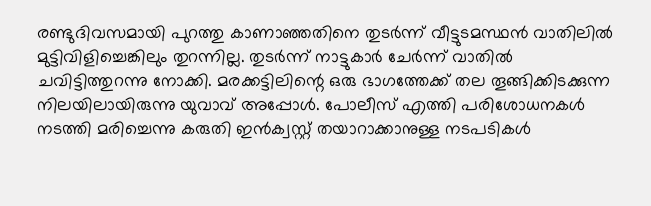രണ്ടുദിവസമായി പുറത്തു കാണാഞ്ഞതിനെ തുടര്‍ന്ന് വീട്ടുടമസ്ഥന്‍ വാതിലില്‍ മുട്ടിവിളിച്ചെങ്കിലും തുറന്നില്ല. തുടര്‍ന്ന് നാട്ടുകാര്‍ ചേര്‍ന്ന് വാതില്‍ ചവിട്ടിത്തുറന്നു നോക്കി. മരക്കട്ടിലിന്റെ ഒരു ഭാഗത്തേക്ക് തല തൂങ്ങിക്കിടക്കുന്ന നിലയിലായിരുന്നു യുവാവ് അപ്പോള്‍. പോലീസ് എത്തി പരിശോധനകള്‍ നടത്തി മരിച്ചെന്നു കരുതി ഇന്‍ക്വസ്റ്റ് തയാറാക്കാനുള്ള നടപടികള്‍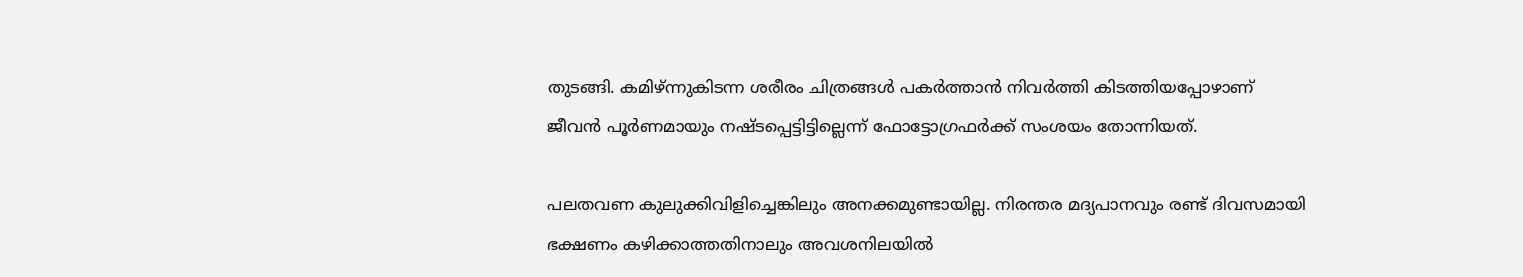തുടങ്ങി. കമിഴ്ന്നുകിടന്ന ശരീരം ചിത്രങ്ങള്‍ പകര്‍ത്താന്‍ നിവര്‍ത്തി കിടത്തിയപ്പോഴാണ് ജീവന്‍ പൂര്‍ണമായും നഷ്ടപ്പെട്ടിട്ടില്ലെന്ന് ഫോട്ടോഗ്രഫര്‍ക്ക് സംശയം തോന്നിയത്.

പലതവണ കുലുക്കിവിളിച്ചെങ്കിലും അനക്കമുണ്ടായില്ല. നിരന്തര മദ്യപാനവും രണ്ട് ദിവസമായി ഭക്ഷണം കഴിക്കാത്തതിനാലും അവശനിലയില്‍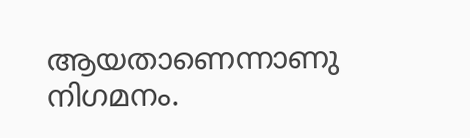ആയതാണെന്നാണു നിഗമനം.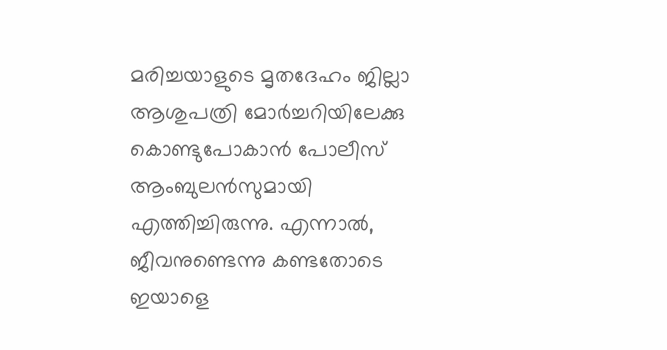മരിച്ചയാളുടെ മൃതദേഹം ജില്ലാ ആശുപത്രി മോര്‍ച്ചറിയിലേക്കു കൊണ്ടുപോകാന്‍ പോലീസ് ആംബുലന്‍സുമായി എത്തിച്ചിരുന്നു. എന്നാല്‍, ജീവനുണ്ടെന്നു കണ്ടതോടെ ഇയാളെ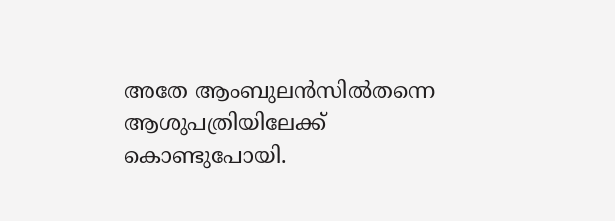അതേ ആംബുലന്‍സില്‍തന്നെ ആശുപത്രിയിലേക്ക് കൊണ്ടുപോയി.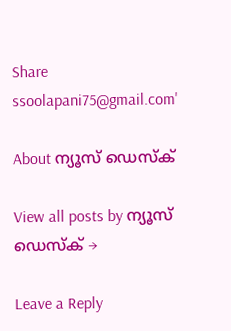Share
ssoolapani75@gmail.com'

About ന്യൂസ് ഡെസ്ക്

View all posts by ന്യൂസ് ഡെസ്ക് →

Leave a Reply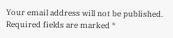Your email address will not be published. Required fields are marked *